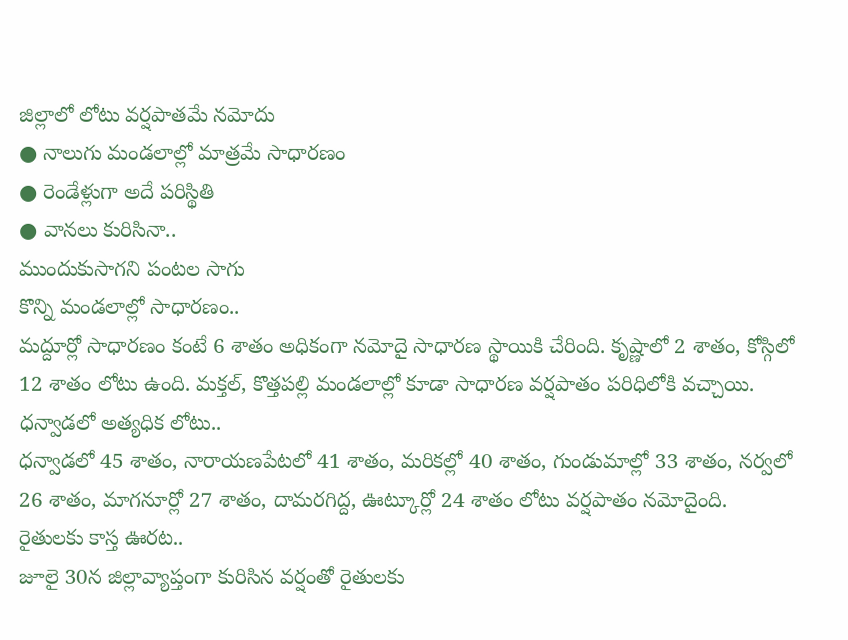జిల్లాలో లోటు వర్షపాతమే నమోదు
● నాలుగు మండలాల్లో మాత్రమే సాధారణం
● రెండేళ్లుగా అదే పరిస్థితి
● వానలు కురిసినా..
ముందుకుసాగని పంటల సాగు
కొన్ని మండలాల్లో సాధారణం..
మద్దూర్లో సాధారణం కంటే 6 శాతం అధికంగా నమోదై సాధారణ స్థాయికి చేరింది. కృష్ణాలో 2 శాతం, కోస్గిలో 12 శాతం లోటు ఉంది. మక్తల్, కొత్తపల్లి మండలాల్లో కూడా సాధారణ వర్షపాతం పరిధిలోకి వచ్చాయి.
ధన్వాడలో అత్యధిక లోటు..
ధన్వాడలో 45 శాతం, నారాయణపేటలో 41 శాతం, మరికల్లో 40 శాతం, గుండుమాల్లో 33 శాతం, నర్వలో 26 శాతం, మాగనూర్లో 27 శాతం, దామరగిద్ద, ఊట్కూర్లో 24 శాతం లోటు వర్షపాతం నమోదైంది.
రైతులకు కాస్త ఊరట..
జూలై 30న జిల్లావ్యాప్తంగా కురిసిన వర్షంతో రైతులకు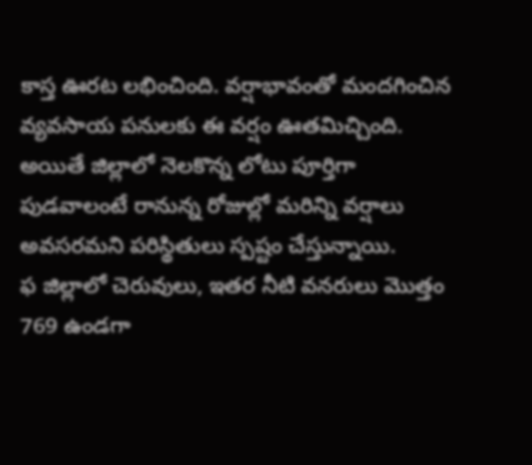కాస్త ఊరట లభించింది. వర్షాభావంతో మందగించిన వ్యవసాయ పనులకు ఈ వర్షం ఊతమిచ్చింది. అయితే జిల్లాలో నెలకొన్న లోటు పూర్తిగా పుడవాలంటే రానున్న రోజుల్లో మరిన్ని వర్షాలు అవసరమని పరిస్థితులు స్పష్టం చేస్తున్నాయి.
ఫ జిల్లాలో చెరువులు, ఇతర నీటి వనరులు మొత్తం 769 ఉండగా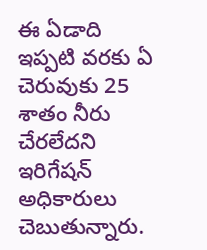ఈ ఏడాది ఇప్పటి వరకు ఏ చెరువుకు 25 శాతం నీరు చేరలేదని ఇరిగేషన్ అధికారులు చెబుతున్నారు.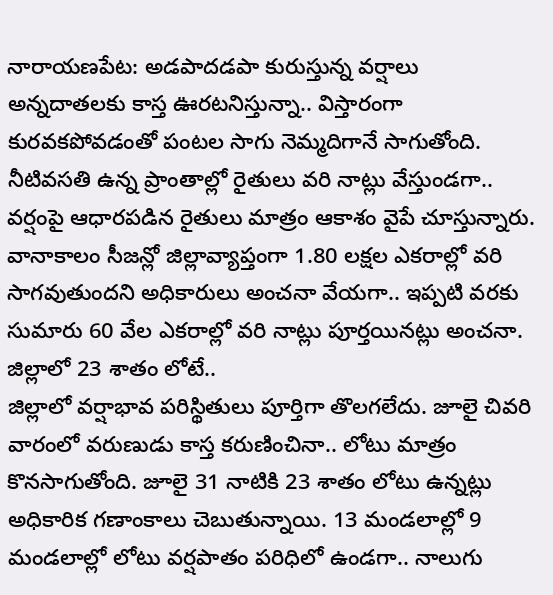నారాయణపేట: అడపాదడపా కురుస్తున్న వర్షాలు అన్నదాతలకు కాస్త ఊరటనిస్తున్నా.. విస్తారంగా కురవకపోవడంతో పంటల సాగు నెమ్మదిగానే సాగుతోంది. నీటివసతి ఉన్న ప్రాంతాల్లో రైతులు వరి నాట్లు వేస్తుండగా.. వర్షంపై ఆధారపడిన రైతులు మాత్రం ఆకాశం వైపే చూస్తున్నారు. వానాకాలం సీజన్లో జిల్లావ్యాప్తంగా 1.80 లక్షల ఎకరాల్లో వరి సాగవుతుందని అధికారులు అంచనా వేయగా.. ఇప్పటి వరకు సుమారు 60 వేల ఎకరాల్లో వరి నాట్లు పూర్తయినట్లు అంచనా.
జిల్లాలో 23 శాతం లోటే..
జిల్లాలో వర్షాభావ పరిస్థితులు పూర్తిగా తొలగలేదు. జూలై చివరి వారంలో వరుణుడు కాస్త కరుణించినా.. లోటు మాత్రం కొనసాగుతోంది. జూలై 31 నాటికి 23 శాతం లోటు ఉన్నట్లు అధికారిక గణాంకాలు చెబుతున్నాయి. 13 మండలాల్లో 9 మండలాల్లో లోటు వర్షపాతం పరిధిలో ఉండగా.. నాలుగు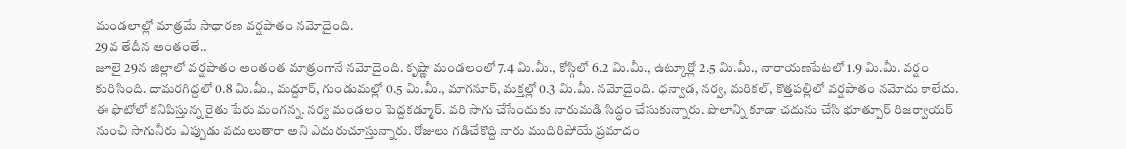మండలాల్లో మాత్రమే సాధారణ వర్షపాతం నమోదైంది.
29వ తేదీన అంతంతే..
జూలై 29న జిల్లాలో వర్షపాతం అంతంత మాత్రంగానే నమోదైంది. కృష్ణా మండలంలో 7.4 మి.మీ., కోస్గిలో 6.2 మి.మీ., ఉట్కూర్లో 2.5 మి.మీ., నారాయణపేటలో 1.9 మి.మీ. వర్షం కురిసింది. దామరగిద్దలో 0.8 మి.మీ., మద్దూర్, గుండుమల్లో 0.5 మి.మీ., మాగనూర్, మక్తల్లో 0.3 మి.మీ. నమోదైంది. ధన్వాడ, నర్వ, మరికల్, కొత్తపల్లిలో వర్షపాతం నమోదు కాలేదు.
ఈ ఫొటోలో కనిపిస్తున్న రైతు పేరు మంగన్న. నర్వ మండలం పెద్దకడ్మూర్. వరి సాగు చేసేందుకు నారుమడి సిద్ధం చేసుకున్నారు. పొలాన్ని కూడా చదును చేసి భూత్పూర్ రిజర్వాయర్ నుంచి సాగునీరు ఎప్పుడు వదులుతారా అని ఎదురుచూస్తున్నారు. రోజులు గడిచేకొద్ది నారు ముదిరిపోయే ప్రమాదం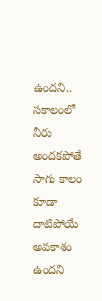ఉందని.. సకాలంలో నీరు అందకపోతే సాగు కాలం కూడా దాటిపోయే అవకాశం ఉందని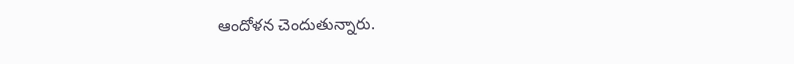ఆందోళన చెందుతున్నారు.